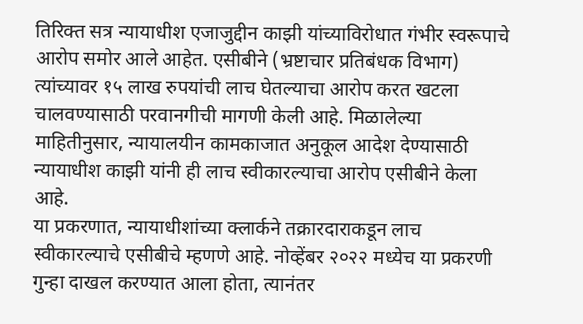तिरिक्त सत्र न्यायाधीश एजाजुद्दीन काझी यांच्याविरोधात गंभीर स्वरूपाचे आरोप समोर आले आहेत. एसीबीने (भ्रष्टाचार प्रतिबंधक विभाग) त्यांच्यावर १५ लाख रुपयांची लाच घेतल्याचा आरोप करत खटला चालवण्यासाठी परवानगीची मागणी केली आहे. मिळालेल्या माहितीनुसार, न्यायालयीन कामकाजात अनुकूल आदेश देण्यासाठी न्यायाधीश काझी यांनी ही लाच स्वीकारल्याचा आरोप एसीबीने केला आहे.
या प्रकरणात, न्यायाधीशांच्या क्लार्कने तक्रारदाराकडून लाच स्वीकारल्याचे एसीबीचे म्हणणे आहे. नोव्हेंबर २०२२ मध्येच या प्रकरणी गुन्हा दाखल करण्यात आला होता, त्यानंतर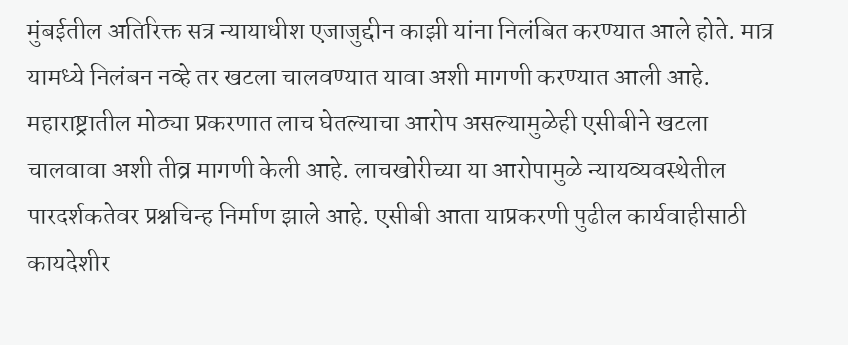मुंबईतील अतिरिक्त सत्र न्यायाधीश एजाजुद्दीन काझी यांना निलंबित करण्यात आले होते. मात्र यामध्ये निलंबन नव्हे तर खटला चालवण्यात यावा अशी मागणी करण्यात आली आहे. महाराष्ट्रातील मोठ्या प्रकरणात लाच घेतल्याचा आरोप असल्यामुळेही एसीबीने खटला चालवावा अशी तीव्र मागणी केली आहे. लाचखोरीच्या या आरोपामुळे न्यायव्यवस्थेतील पारदर्शकतेवर प्रश्नचिन्ह निर्माण झाले आहे. एसीबी आता याप्रकरणी पुढील कार्यवाहीसाठी कायदेशीर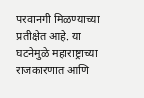परवानगी मिळण्याच्या प्रतीक्षेत आहे. या घटनेमुळे महाराष्ट्राच्या राजकारणात आणि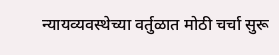न्यायव्यवस्थेच्या वर्तुळात मोठी चर्चा सुरू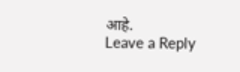आहे.
Leave a Reply